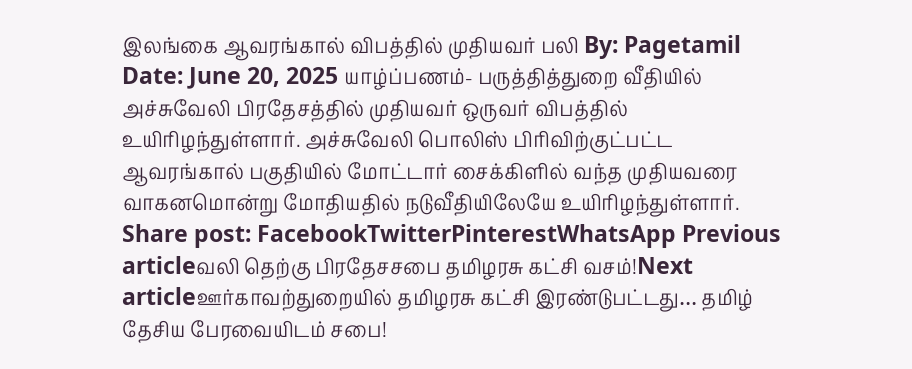இலங்கை ஆவரங்கால் விபத்தில் முதியவர் பலி By: Pagetamil Date: June 20, 2025 யாழ்ப்பணம்- பருத்தித்துறை வீதியில் அச்சுவேலி பிரதேசத்தில் முதியவர் ஒருவர் விபத்தில் உயிரிழந்துள்ளார். அச்சுவேலி பொலிஸ் பிரிவிற்குட்பட்ட ஆவரங்கால் பகுதியில் மோட்டார் சைக்கிளில் வந்த முதியவரை வாகனமொன்று மோதியதில் நடுவீதியிலேயே உயிரிழந்துள்ளார். Share post: FacebookTwitterPinterestWhatsApp Previous articleவலி தெற்கு பிரதேசசபை தமிழரசு கட்சி வசம்!Next articleஊர்காவற்துறையில் தமிழரசு கட்சி இரண்டுபட்டது… தமிழ் தேசிய பேரவையிடம் சபை!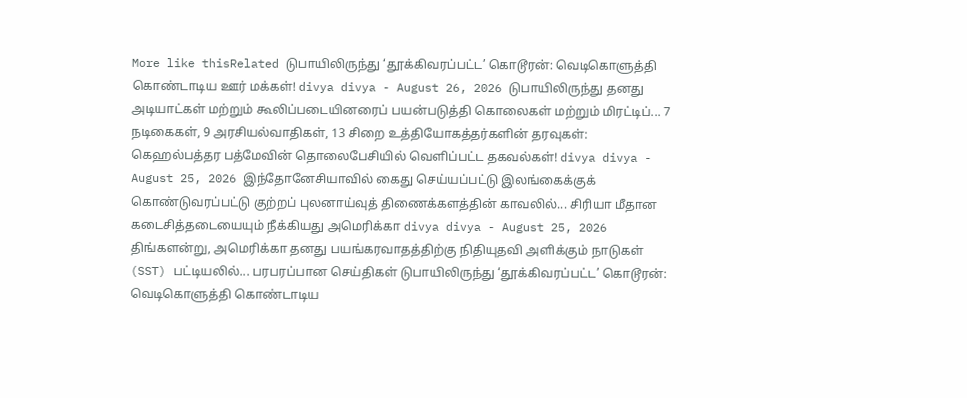More like thisRelated டுபாயிலிருந்து ‘தூக்கிவரப்பட்ட’ கொடூரன்: வெடிகொளுத்தி கொண்டாடிய ஊர் மக்கள்! divya divya - August 26, 2026 டுபாயிலிருந்து தனது அடியாட்கள் மற்றும் கூலிப்படையினரைப் பயன்படுத்தி கொலைகள் மற்றும் மிரட்டிப்... 7 நடிகைகள், 9 அரசியல்வாதிகள், 13 சிறை உத்தியோகத்தர்களின் தரவுகள்: கெஹல்பத்தர பத்மேவின் தொலைபேசியில் வெளிப்பட்ட தகவல்கள்! divya divya - August 25, 2026 இந்தோனேசியாவில் கைது செய்யப்பட்டு இலங்கைக்குக் கொண்டுவரப்பட்டு குற்றப் புலனாய்வுத் திணைக்களத்தின் காவலில்... சிரியா மீதான கடைசித்தடையையும் நீக்கியது அமெரிக்கா divya divya - August 25, 2026 திங்களன்று, அமெரிக்கா தனது பயங்கரவாதத்திற்கு நிதியுதவி அளிக்கும் நாடுகள் (SST) பட்டியலில்... பரபரப்பான செய்திகள் டுபாயிலிருந்து ‘தூக்கிவரப்பட்ட’ கொடூரன்: வெடிகொளுத்தி கொண்டாடிய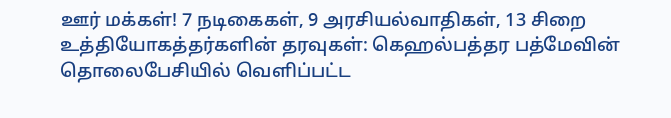ஊர் மக்கள்! 7 நடிகைகள், 9 அரசியல்வாதிகள், 13 சிறை உத்தியோகத்தர்களின் தரவுகள்: கெஹல்பத்தர பத்மேவின் தொலைபேசியில் வெளிப்பட்ட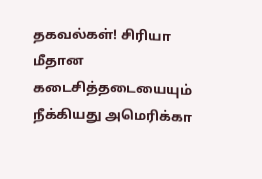தகவல்கள்! சிரியா மீதான கடைசித்தடையையும் நீக்கியது அமெரிக்கா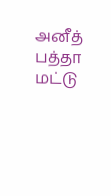அனீத் பத்தா மட்டு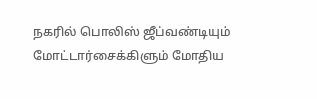நகரில் பொலிஸ் ஜீப்வண்டியும் மோட்டார்சைக்கிளும் மோதிய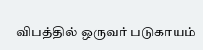விபத்தில் ஒருவர் படுகாயம்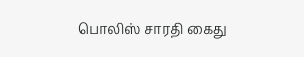பொலிஸ் சாரதி கைது